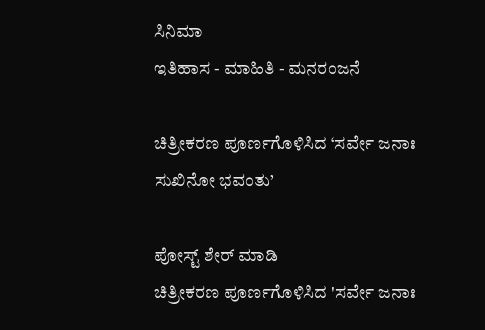ಸಿನಿಮಾ
ಇತಿಹಾಸ - ಮಾಹಿತಿ - ಮನರಂಜನೆ

ಚಿತ್ರೀಕರಣ ಪೂರ್ಣಗೊಳಿಸಿದ ‘ಸರ್ವೇ ಜನಾಃ ಸುಖಿನೋ ಭವಂತು’

ಪೋಸ್ಟ್ ಶೇರ್ ಮಾಡಿ
ಚಿತ್ರೀಕರಣ ಪೂರ್ಣಗೊಳಿಸಿದ 'ಸರ್ವೇ ಜನಾಃ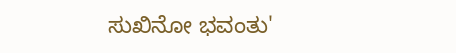ಸುಖಿನೋ ಭವಂತು'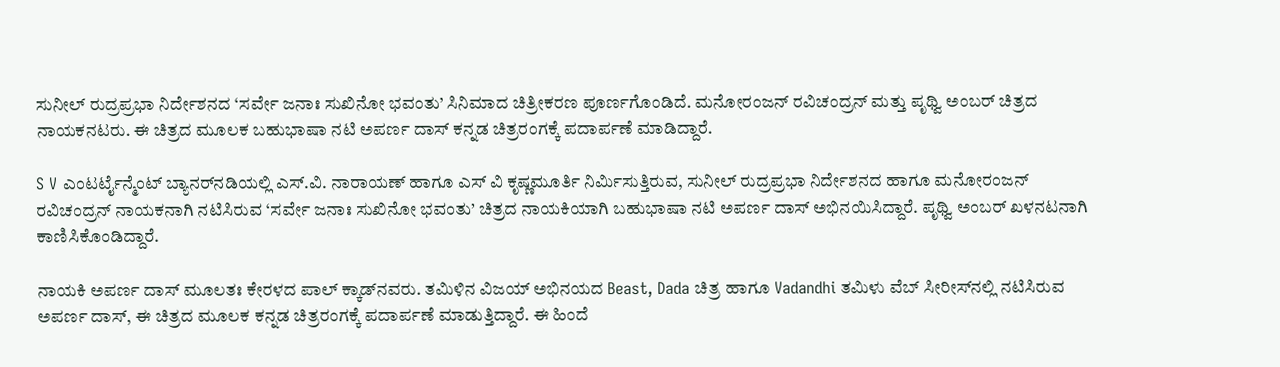ಸುನೀಲ್‌ ರುದ್ರಪ್ರಭಾ ನಿರ್ದೇಶನದ ‘ಸರ್ವೇ ಜನಾಃ ಸುಖಿನೋ ಭವಂತು’ ಸಿನಿಮಾದ ಚಿತ್ರೀಕರಣ ಪೂರ್ಣಗೊಂಡಿದೆ. ಮನೋರಂಜನ್‌ ರವಿಚಂದ್ರನ್‌ ಮತ್ತು ಪೃಥ್ವಿ ಅಂಬರ್‌ ಚಿತ್ರದ ನಾಯಕನಟರು. ಈ ಚಿತ್ರದ ಮೂಲಕ ಬಹುಭಾಷಾ ನಟಿ ಅಪರ್ಣ ದಾಸ್ ಕನ್ನಡ ಚಿತ್ರರಂಗಕ್ಕೆ ಪದಾರ್ಪಣೆ ಮಾಡಿದ್ದಾರೆ.

S V ಎಂಟರ್ಟೈನ್ಮೆಂಟ್ ಬ್ಯಾನರ್‌ನಡಿಯಲ್ಲಿ ಎಸ್.ವಿ. ನಾರಾಯಣ್ ಹಾಗೂ ಎಸ್ ವಿ ಕೃಷ್ಣಮೂರ್ತಿ ನಿರ್ಮಿಸುತ್ತಿರುವ, ಸುನೀಲ್ ರುದ್ರಪ್ರಭಾ ನಿರ್ದೇಶನದ ಹಾಗೂ ಮನೋರಂಜನ್ ರವಿಚಂದ್ರನ್ ನಾಯಕನಾಗಿ ನಟಿಸಿರುವ ‘ಸರ್ವೇ ಜನಾಃ ಸುಖಿನೋ ಭವಂತು’ ಚಿತ್ರದ ನಾಯಕಿಯಾಗಿ ಬಹುಭಾಷಾ ನಟಿ ಅಪರ್ಣ ದಾಸ್ ಅಭಿನಯಿಸಿದ್ದಾರೆ. ಪೃಥ್ವಿ ಅಂಬರ್ ಖಳನಟನಾಗಿ ಕಾಣಿಸಿಕೊಂಡಿದ್ದಾರೆ.

ನಾಯಕಿ ಅಪರ್ಣ ದಾಸ್ ಮೂಲತಃ ಕೇರಳದ ಪಾಲ್ ಕ್ಕಾಡ್‌ನವರು. ತಮಿಳಿನ ವಿಜಯ್ ಅಭಿನಯದ Beast, Dada ಚಿತ್ರ ಹಾಗೂ Vadandhi ತಮಿಳು ವೆಬ್ ಸೀರೀಸ್‌ನಲ್ಲಿ ನಟಿಸಿರುವ ಅಪರ್ಣ ದಾಸ್, ಈ ಚಿತ್ರದ ಮೂಲಕ ಕನ್ನಡ ಚಿತ್ರರಂಗಕ್ಕೆ ಪದಾರ್ಪಣೆ ಮಾಡುತ್ತಿದ್ದಾರೆ. ಈ ಹಿಂದೆ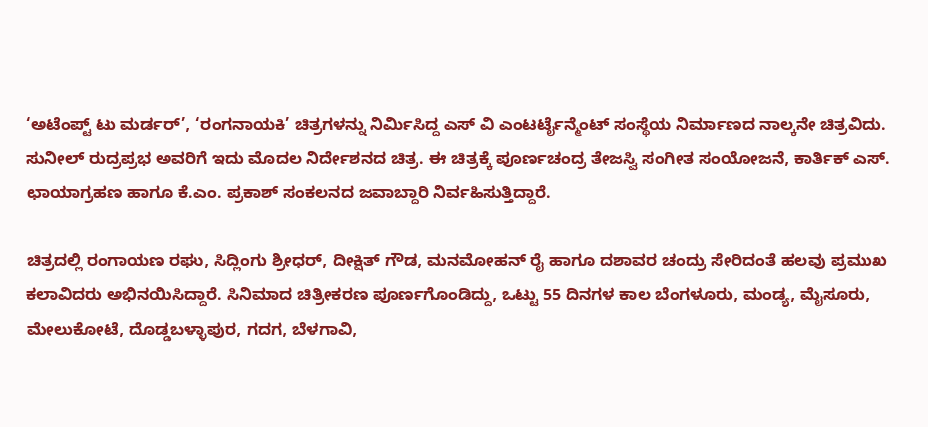‘ಅಟೆಂಪ್ಟ್ ಟು ಮರ್ಡರ್’, ‘ರಂಗನಾಯಕಿ’ ಚಿತ್ರಗಳನ್ನು ನಿರ್ಮಿಸಿದ್ದ ಎಸ್ ವಿ ಎಂಟರ್ಟೈನ್ಮೆಂಟ್ ಸಂಸ್ಥೆಯ ನಿರ್ಮಾಣದ ನಾಲ್ಕನೇ ಚಿತ್ರವಿದು. ಸುನೀಲ್ ರುದ್ರಪ್ರಭ ಅವರಿಗೆ ಇದು ಮೊದಲ ನಿರ್ದೇಶನದ ಚಿತ್ರ. ಈ ಚಿತ್ರಕ್ಕೆ ಪೂರ್ಣಚಂದ್ರ ತೇಜಸ್ವಿ ಸಂಗೀತ ಸಂಯೋಜನೆ, ಕಾರ್ತಿಕ್ ಎಸ್. ಛಾಯಾಗ್ರಹಣ ಹಾಗೂ ಕೆ.ಎಂ. ಪ್ರಕಾಶ್ ಸಂಕಲನದ ಜವಾಬ್ದಾರಿ ನಿರ್ವಹಿಸುತ್ತಿದ್ದಾರೆ.

ಚಿತ್ರದಲ್ಲಿ ರಂಗಾಯಣ ರಘು, ಸಿದ್ಲಿಂಗು ಶ್ರೀಧರ್, ದೀಕ್ಷಿತ್ ಗೌಡ, ಮನಮೋಹನ್ ರೈ ಹಾಗೂ ದಶಾವರ ಚಂದ್ರು ಸೇರಿದಂತೆ ಹಲವು ಪ್ರಮುಖ ಕಲಾವಿದರು ಅಭಿನಯಿಸಿದ್ದಾರೆ. ಸಿನಿಮಾದ ಚಿತ್ರೀಕರಣ ಪೂರ್ಣಗೊಂಡಿದ್ದು, ಒಟ್ಟು 55 ದಿನಗಳ ಕಾಲ ಬೆಂಗಳೂರು, ಮಂಡ್ಯ, ಮೈಸೂರು, ಮೇಲುಕೋಟೆ, ದೊಡ್ಡಬಳ್ಳಾಪುರ, ಗದಗ, ಬೆಳಗಾವಿ,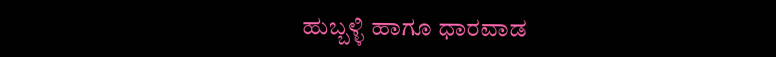ಹುಬ್ಬಳ್ಳಿ ಹಾಗೂ ಧಾರವಾಡ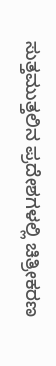ಸುತ್ತಮುತ್ತಲಿನ ಪ್ರದೇಶಗಳಲ್ಲಿ ಚಿತ್ರೀಕರಣ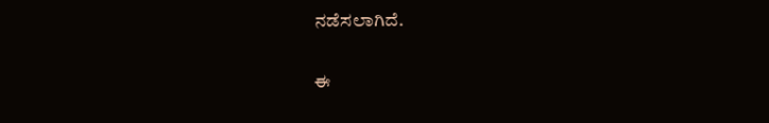ನಡೆಸಲಾಗಿದೆ.

ಈ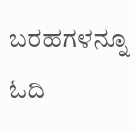ಬರಹಗಳನ್ನೂ ಓದಿ